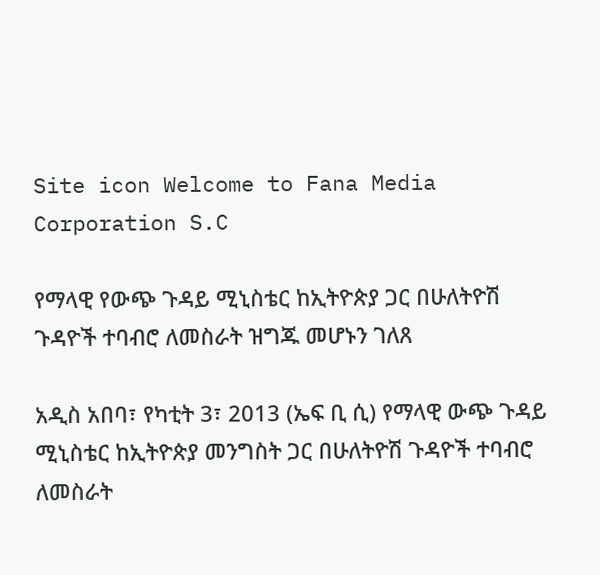Site icon Welcome to Fana Media Corporation S.C

የማላዊ የውጭ ጉዳይ ሚኒስቴር ከኢትዮጵያ ጋር በሁለትዮሽ ጉዳዮች ተባብሮ ለመስራት ዝግጁ መሆኑን ገለጸ

አዲስ አበባ፣ የካቲት 3፣ 2013 (ኤፍ ቢ ሲ) የማላዊ ውጭ ጉዳይ ሚኒስቴር ከኢትዮጵያ መንግስት ጋር በሁለትዮሽ ጉዳዮች ተባብሮ ለመስራት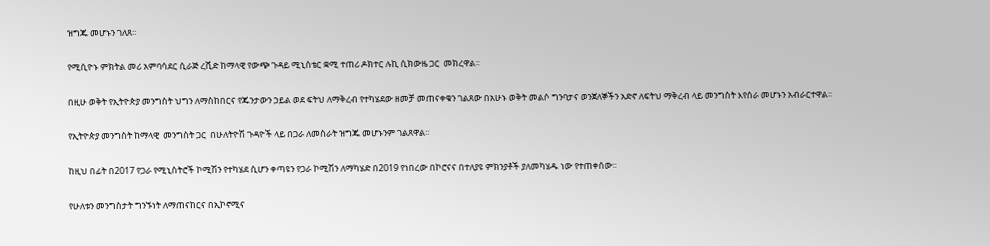ዝግጁ መሆኑን ገለጸ፡፡

የሚሲዮኑ ምክትል መሪ አምባሳደር ሲራጅ ረሺድ ከማላዊ የውጭ ጉዳይ ሚኒስቴር ቋሚ ተጠሪ ዶክተር ሉኪ ሲክውዜ ጋር  መክረዋል፡፡

በዚሁ ወቅት የኢትዮጵያ መንግስት ህግን ለማስከበርና የጁንታውን ኃይል ወደ ፍትህ ለማቅረብ የተካሄደው ዘመቻ መጠናቀቁን ገልጸው በአሁኑ ወቅት መልሶ ግንባታና ወንጀለኞችን አድኖ ለፍትህ ማቅረብ ላይ መንግስት እየሰራ መሆኑን አብራርተዋል፡፡

የኢትዮጵያ መንግስት ከማላዊ  መንግስት ጋር  በሁለትዮሽ ጉዳዮች ላይ በጋራ ለመስራት ዝግጁ መሆኑንም ገልጸዋል፡፡

ከዚህ በፊት በ2017 የጋራ የሚኒስትሮች ኮሚሽን የተካሄደ ሲሆን ቀጣዩን የጋራ ኮሚሽን ለማካሄድ በ2019 የነበረው በኮሮናና በተለያዩ ምክንያቶች ያለመካሄዱ ነው የተጠቀሰው፡፡

የሁለቱን መንግስታት ግንኙነት ለማጠናከርና በኢኮኖሚና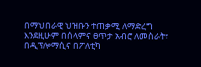በማህበራዊ ህዝቡን ተጠቃሚ ለማድረግ እንደዚሁም በሰላምና ፀጥታ አብሮ ለመስራት፣ በዲፕሎማሲና በፖለቲካ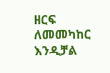ዘርፍ ለመመካከር እንዲቻል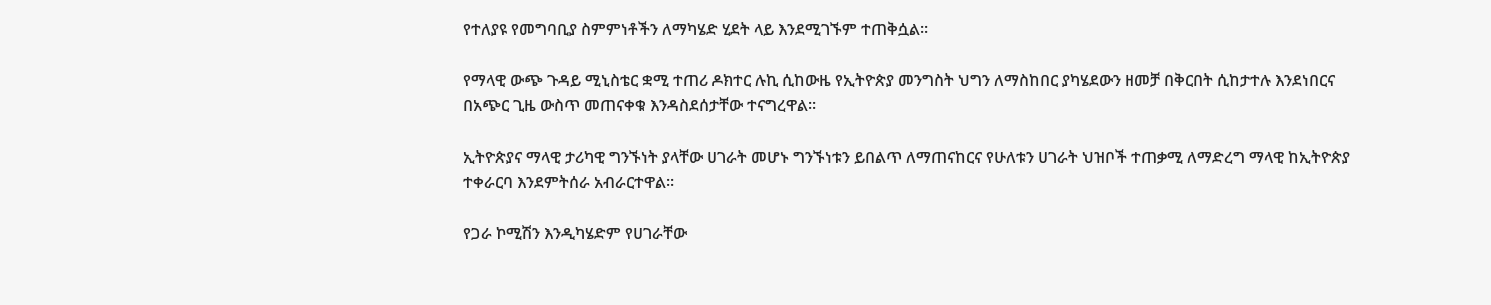የተለያዩ የመግባቢያ ስምምነቶችን ለማካሄድ ሂደት ላይ እንደሚገኙም ተጠቅሷል፡፡

የማላዊ ውጭ ጉዳይ ሚኒስቴር ቋሚ ተጠሪ ዶክተር ሉኪ ሲከውዜ የኢትዮጵያ መንግስት ህግን ለማስከበር ያካሄደውን ዘመቻ በቅርበት ሲከታተሉ እንደነበርና በአጭር ጊዜ ውስጥ መጠናቀቁ እንዳስደሰታቸው ተናግረዋል፡፡

ኢትዮጵያና ማላዊ ታሪካዊ ግንኙነት ያላቸው ሀገራት መሆኑ ግንኙነቱን ይበልጥ ለማጠናከርና የሁለቱን ሀገራት ህዝቦች ተጠቃሚ ለማድረግ ማላዊ ከኢትዮጵያ ተቀራርባ እንደምትሰራ አብራርተዋል፡፡

የጋራ ኮሚሽን እንዲካሄድም የሀገራቸው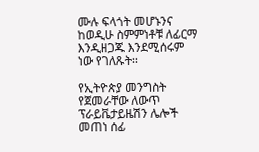ሙሉ ፍላጎት መሆኑንና ከወዲሁ ስምምነቶቹ ለፊርማ እንዲዘጋጁ እንደሚሰሩም ነው የገለጹት፡፡

የኢትዮጵያ መንግስት የጀመራቸው ለውጥ ፕራይቬታይዜሽን ሌሎች መጠነ ሰፊ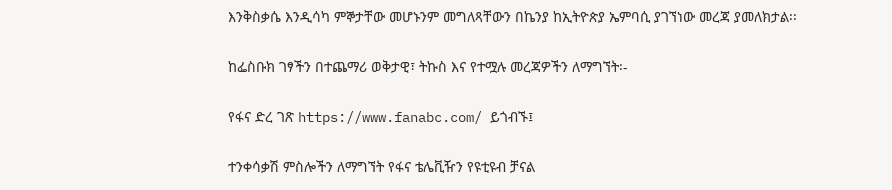እንቅስቃሴ እንዲሳካ ምኞታቸው መሆኑንም መግለጻቸውን በኬንያ ከኢትዮጵያ ኤምባሲ ያገኘነው መረጃ ያመለክታል፡፡

ከፌስቡክ ገፃችን በተጨማሪ ወቅታዊ፣ ትኩስ እና የተሟሉ መረጃዎችን ለማግኘት፡-

የፋና ድረ ገጽ https://www.fanabc.com/ ይጎብኙ፤

ተንቀሳቃሽ ምስሎችን ለማግኘት የፋና ቴሌቪዥን የዩቲዩብ ቻናል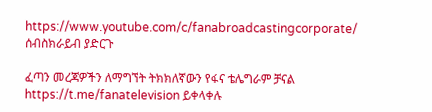https://www.youtube.com/c/fanabroadcastingcorporate/ ሰብስክራይብ ያድርጉ

ፈጣን መረጃዎችን ለማግኘት ትክክለኛውን የፋና ቴሌግራም ቻናል https://t.me/fanatelevision ይቀላቀሉ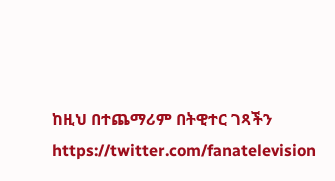ከዚህ በተጨማሪም በትዊተር ገጻችን https://twitter.com/fanatelevision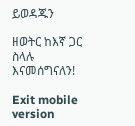ይወዳጁን

ዘወትር ከእኛ ጋር ስላሉ እናመሰግናለን!

Exit mobile version